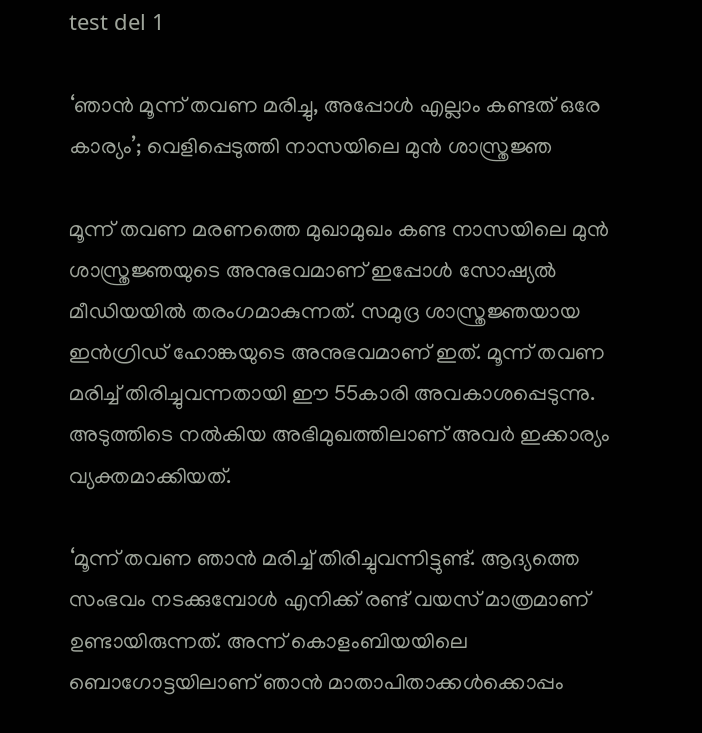test del 1

‘ഞാൻ മൂന്ന് തവണ മരിച്ചു, അപ്പോൾ എല്ലാം കണ്ടത് ഒരേ കാര്യം’; വെളിപ്പെടുത്തി നാസയിലെ മുൻ ശാസ്ത്രജ്ഞ

മൂന്ന് തവണ മരണത്തെ മുഖാമുഖം കണ്ട നാസയിലെ മുൻ ശാസ്ത്രജ്ഞയുടെ അനുഭവമാണ് ഇപ്പോൾ സോഷ്യൽ മീഡിയയിൽ തരംഗമാകുന്നത്. സമുദ്ര ശാസ്ത്രജ്ഞയായ ഇൻഗ്രിഡ് ഹോങ്കയുടെ അനുഭവമാണ് ഇത്. മൂന്ന് തവണ മരിച്ച് തിരിച്ചുവന്നതായി ഈ 55കാരി അവകാശപ്പെടുന്നു. അടുത്തിടെ നൽകിയ അഭിമുഖത്തിലാണ് അവർ ഇക്കാര്യം വ്യക്തമാക്കിയത്.

‘മൂന്ന് തവണ ഞാൻ മരിച്ച് തിരിച്ചുവന്നിട്ടുണ്ട്. ആദ്യത്തെ സംഭവം നടക്കുമ്പോൾ എനിക്ക് രണ്ട് വയസ് മാത്രമാണ് ഉണ്ടായിരുന്നത്. അന്ന് കൊളംബിയയിലെ ബൊഗോട്ടയിലാണ് ഞാൻ മാതാപിതാക്കൾക്കൊപ്പം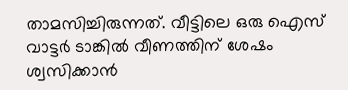താമസിച്ചിരുന്നത്. വീട്ടിലെ ഒരു ഐസ് വാട്ടർ ടാങ്കിൽ വീണത്തിന് ശേഷം ശ്വസിക്കാൻ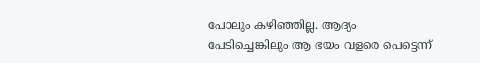പോലും കഴിഞ്ഞില്ല. ആദ്യം പേടിച്ചെങ്കിലും ആ ഭയം വളരെ പെട്ടെന്ന്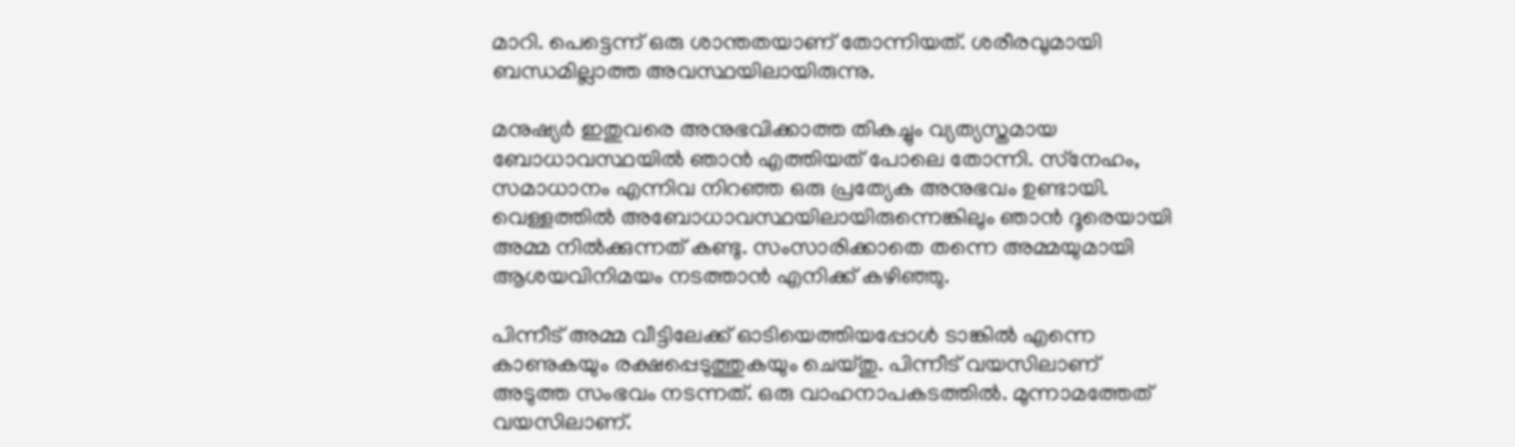മാറി. പെട്ടെന്ന് ഒരു ശാന്തതയാണ് തോന്നിയത്. ശരീരവുമായി ബന്ധമില്ലാത്ത അവസ്ഥയിലായിരുന്നു.

മനുഷ്യർ ഇതുവരെ അനുഭവിക്കാത്ത തികച്ചും വ്യത്യസ്തമായ ബോധാവസ്ഥയിൽ ഞാൻ എത്തിയത് പോലെ തോന്നി. സ്‌നേഹം, സമാധാനം എന്നിവ നിറഞ്ഞ ഒരു പ്രത്യേക അനുഭവം ഉണ്ടായി. വെള്ളത്തിൽ അബോധാവസ്ഥയിലായിരുന്നെങ്കിലും ഞാൻ ദൂരെയായി അമ്മ നിൽക്കുന്നത് കണ്ടു. സംസാരിക്കാതെ തന്നെ അമ്മയുമായി ആശയവിനിമയം നടത്താൻ എനിക്ക് കഴിഞ്ഞു.

പിന്നീട് അമ്മ വീട്ടിലേക്ക് ഓടിയെത്തിയപ്പോൾ ടാങ്കിൽ എന്നെ കാണുകയും രക്ഷപ്പെടുത്തുകയും ചെയ്തു. പിന്നീട് വയസിലാണ് അടുത്ത സംഭവം നടന്നത്. ഒരു വാഹനാപകടത്തിൽ. മുന്നാമത്തേത് വയസിലാണ്.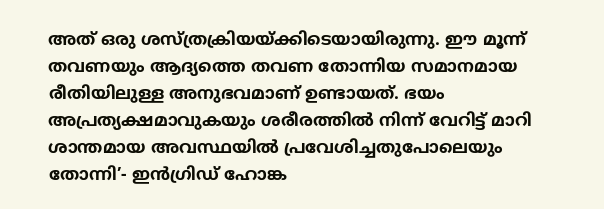അത് ഒരു ശസ്ത്രക്രിയയ്ക്കിടെയായിരുന്നു. ഈ മൂന്ന് തവണയും ആദ്യത്തെ തവണ തോന്നിയ സമാനമായ രീതിയിലുള്ള അനുഭവമാണ് ഉണ്ടായത്. ഭയം അപ്രത്യക്ഷമാവുകയും ശരീരത്തിൽ നിന്ന് വേറിട്ട് മാറി ശാന്തമായ അവസ്ഥയിൽ പ്രവേശിച്ചതുപോലെയും തോന്നി’- ഇൻഗ്രിഡ് ഹോങ്ക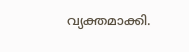വ്യക്തമാക്കി.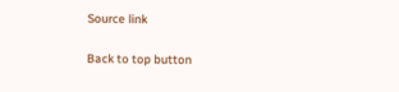Source link

Back to top button